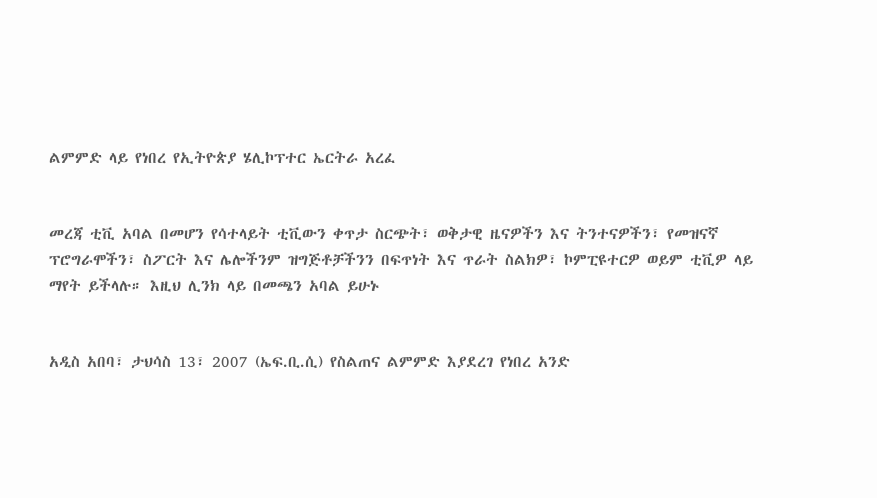ልምምድ ላይ የነበረ የኢትዮጵያ ሄሊኮፕተር ኤርትራ አረፈ


መረጃ ቲቪ አባል በመሆን የሳተላይት ቲቪውን ቀጥታ ስርጭት፣ ወቅታዊ ዜናዎችን እና ትንተናዎችን፣ የመዝናኛ ፕሮግራሞችን፣ ስፖርት እና ሌሎችንም ዝግጅቶቻችንን በፍጥነት እና ጥራት ስልክዎ፣ ኮምፒዩተርዎ ወይም ቲቪዎ ላይ ማየት ይችላሉ። እዚህ ሊንክ ላይ በመጫን አባል ይሁኑ


አዲስ አበባ፣ ታህሳስ 13፣ 2007 (ኤፍ.ቢ.ሲ) የስልጠና ልምምድ እያደረገ የነበረ አንድ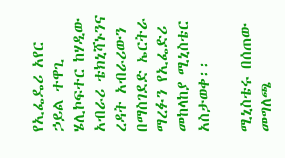የኢፌዴሪ አየር ኃይል ተዋጊ ሄሊኮፍተር ከሃዲው አብራሪ ቴክኒሻኑንና ረዳት አብራሪውን በማስገደድ ኤርትራ ማረፉን የኢፌድሪ መከላከያ ሚኒስቴር አስታወቀ፡፡

ሚኒስቴሩ በሰጠው መግለጫ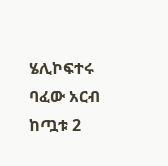ሄሊኮፍተሩ ባፈው አርብ ከጧቱ 2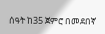ሰዓት ከ35 ጀምሮ በመደበኛ